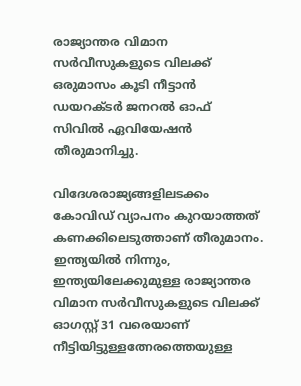രാജ്യാന്തര വിമാന സര്‍വീസുകളുടെ വിലക്ക് ഒരുമാസം കൂടി നീട്ടാന്‍ ഡയറക്ടര്‍ ജനറല്‍ ഓഫ് സിവില്‍ ഏവിയേഷന്‍ തീരുമാനിച്ചു.

വിദേശരാജ്യങ്ങളിലടക്കം കോവിഡ് വ്യാപനം കുറയാത്തത് കണക്കിലെടുത്താണ് തീരുമാനം. ഇന്ത്യയില്‍ നിന്നും, ഇന്ത്യയിലേക്കുമുള്ള രാജ്യാന്തര വിമാന സര്‍വീസുകളുടെ വിലക്ക് ഓഗസ്റ്റ് 31 വരെയാണ് നീട്ടിയിട്ടുള്ളത്നേരത്തെയുള്ള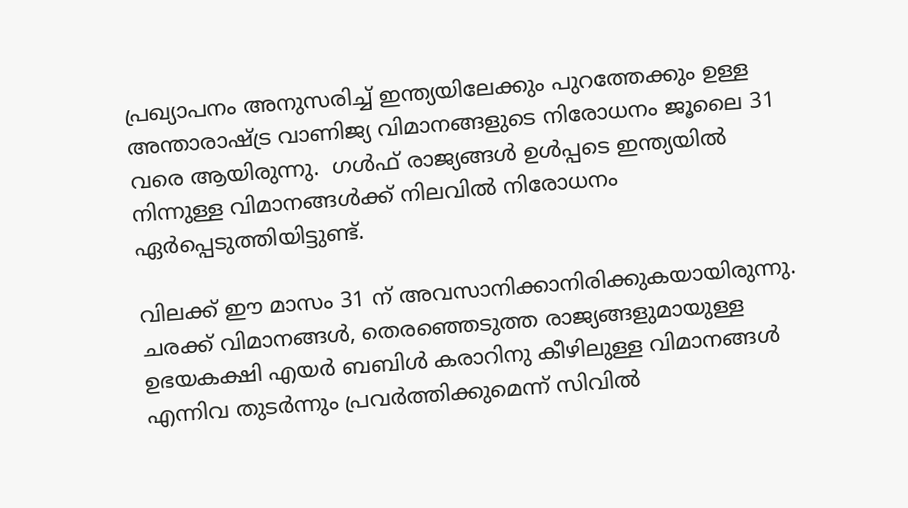പ്രഖ്യാപനം അനുസരിച്ച് ഇന്ത്യയിലേക്കും പുറത്തേക്കും ഉള്ള അന്താരാഷ്ട്ര വാണിജ്യ വിമാനങ്ങളുടെ നിരോധനം ജൂലൈ 31  വരെ ആയിരുന്നു.  ഗള്‍ഫ് രാജ്യങ്ങള്‍ ഉള്‍പ്പടെ ഇന്ത്യയില്‍ നിന്നുള്ള വിമാനങ്ങള്‍ക്ക് നിലവില്‍ നിരോധനം ഏര്‍പ്പെടുത്തിയിട്ടുണ്ട്.

വിലക്ക് ഈ മാസം 31 ന് അവസാനിക്കാനിരിക്കുകയായിരുന്നു. ചരക്ക് വിമാനങ്ങള്‍, തെരഞ്ഞെടുത്ത രാജ്യങ്ങളുമായുള്ള ഉഭയകക്ഷി എയര്‍ ബബിള്‍ കരാറിനു കീഴിലുള്ള വിമാനങ്ങള്‍ എന്നിവ തുടര്‍ന്നും പ്രവര്‍ത്തിക്കുമെന്ന് സിവില്‍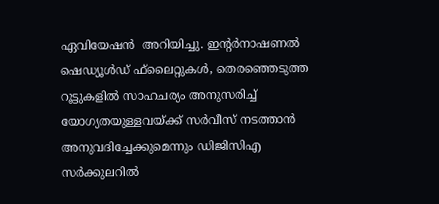ഏവിയേഷന്‍  അറിയിച്ചു. ഇന്റര്‍നാഷണല്‍ ഷെഡ്യൂള്‍ഡ് ഫ്‌ലൈറ്റുകള്‍, തെരഞ്ഞെടുത്ത റൂട്ടുകളില്‍ സാഹചര്യം അനുസരിച്ച് യോഗ്യതയുള്ളവയ്ക്ക് സര്‍വീസ് നടത്താന്‍ അനുവദിച്ചേക്കുമെന്നും ഡിജിസിഎ സര്‍ക്കുലറില്‍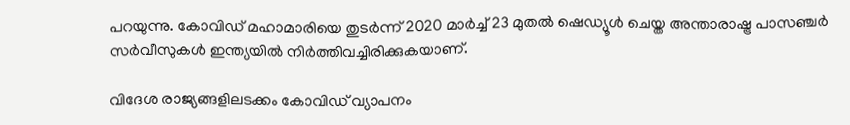പറയുന്നു. കോവിഡ് മഹാമാരിയെ തുടര്‍ന്ന് 2020 മാര്‍ച്ച് 23 മുതല്‍ ഷെഡ്യൂള്‍ ചെയ്ത അന്താരാഷ്ട്ര പാസഞ്ചര്‍ സര്‍വീസുകള്‍ ഇന്ത്യയില്‍ നിര്‍ത്തിവച്ചിരിക്കുകയാണ്.

വിദേശ രാജ്യങ്ങളിലടക്കം കോവിഡ് വ്യാപനം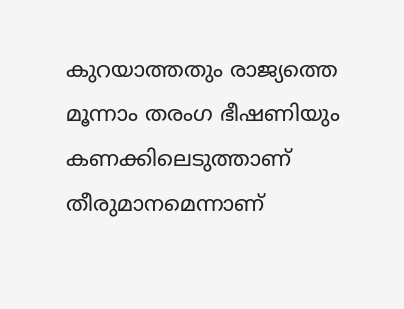കുറയാത്തതും രാജ്യത്തെ മൂന്നാം തരംഗ ഭീഷണിയും കണക്കിലെടുത്താണ് തീരുമാനമെന്നാണ്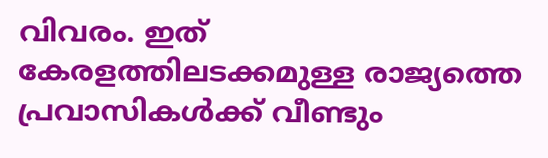വിവരം. ഇത് കേരളത്തിലടക്കമുള്ള രാജ്യത്തെ പ്രവാസികള്‍ക്ക് വീണ്ടും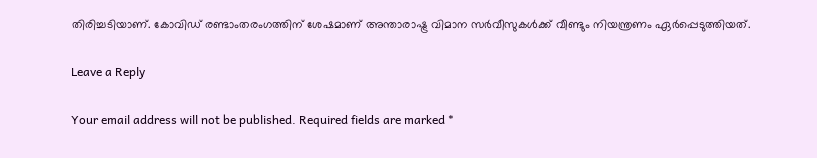തിരിച്ചടിയാണ്. കോവിഡ് രണ്ടാംതരംഗത്തിന് ശേഷമാണ് അന്താരാഷ്ട്ര വിമാന സര്‍വീസുകള്‍ക്ക് വീണ്ടും നിയന്ത്രണം ഏര്‍പ്പെടുത്തിയത്.

Leave a Reply

Your email address will not be published. Required fields are marked *